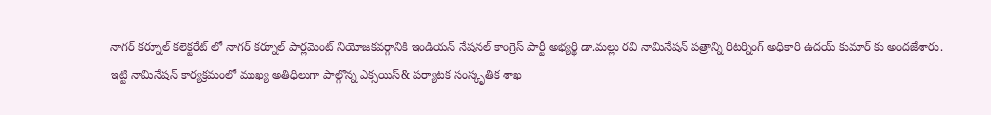నాగర్ కర్నూల్ కలెక్టరేట్ లో నాగర్ కర్నూల్ పార్లమెంట్ నియోజకవర్గానికి ఇండియన్ నేషనల్ కాంగ్రెస్ పార్టీ అభ్యర్థి డా.మల్లు రవి నామినేషన్ పత్రాన్ని రిటర్నింగ్ అధికారి ఉదయ్ కుమార్ కు అందజేశారు.
ఇట్టి నామినేషన్ కార్యక్రమంలో ముఖ్య అతిధిలుగా పాల్గొన్న ఎక్సయిస్& పర్యాటక సంస్కృతిక శాఖ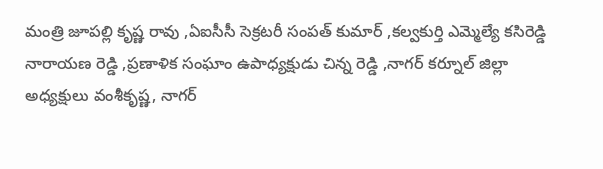మంత్రి జూపల్లి కృష్ణ రావు ,ఏఐసీసీ సెక్రటరీ సంపత్ కుమార్ ,కల్వకుర్తి ఎమ్మెల్యే కసిరెడ్డి నారాయణ రెడ్డి ,ప్రణాళిక సంఘాం ఉపాధ్యక్షుడు చిన్న రెడ్డి ,నాగర్ కర్నూల్ జిల్లా అధ్యక్షులు వంశీకృష్ణ, నాగర్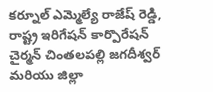కర్నూల్ ఎమ్మెల్యే రాజేష్ రెడ్డి, రాష్ట్ర ఇరిగేషన్ కార్పొరేషన్ చైర్మన్ చింతలపల్లి జగదీశ్వర్ మరియు జిల్లా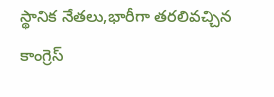స్థానిక నేతలు,భారీగా తరలివచ్చిన కాంగ్రెస్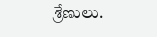శ్రేణులు.